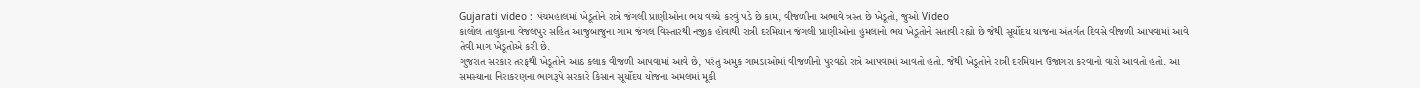Gujarati video : પંચમહાલમાં ખેડૂતોને રાત્રે જંગલી પ્રાણીઓના ભય વચ્ચે કરવું પડે છે કામ, વીજળીના અભાવે ત્રસ્ત છે ખેડૂતો, જુઓ Video
કાલોલ તાલુકાના વેજલપુર સહિત આજુબાજુના ગામ જંગલ વિસ્તારથી નજીક હોવાથી રાત્રી દરમિયાન જંગલી પ્રાણીઓના હુમલાનો ભય ખેડૂતોને સતાવી રહ્યો છે જેથી સૂર્યોદય યાજના અંતર્ગત દિવસે વીજળી આપવામાં આવે તેવી માગ ખેડૂતોએ કરી છે.
ગુજરાત સરકાર તરફથી ખેડૂતોને આઠ કલાક વીજળી આપવામાં આવે છે, પરંતુ અમુક ગામડાઓમાં વીજળીનો પુરવઠો રાત્રે આપવામાં આવતો હતો. જેથી ખેડૂતોને રાત્રી દરમિયાન ઉજાગરા કરવાનો વારો આવતો હતો. આ સમસ્યાના નિરાકરણના ભાગરૂપે સરકારે કિસાન સૂર્યોદય યોજના અમલમાં મૂકી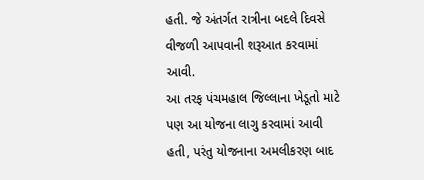હતી. જે અંતર્ગત રાત્રીના બદલે દિવસે વીજળી આપવાની શરૂઆત કરવામાં આવી.
આ તરફ પંચમહાલ જિલ્લાના ખેડૂતો માટે પણ આ યોજના લાગુ કરવામાં આવી હતી, પરંતુ યોજનાના અમલીકરણ બાદ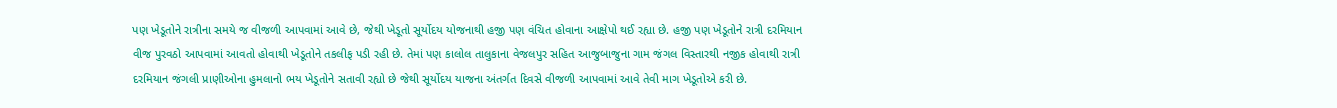પણ ખેડૂતોને રાત્રીના સમયે જ વીજળી આપવામાં આવે છે, જેથી ખેડૂતો સૂર્યોદય યોજનાથી હજી પણ વંચિત હોવાના આક્ષેપો થઈ રહ્યા છે. હજી પણ ખેડૂતોને રાત્રી દરમિયાન વીજ પુરવઠો આપવામાં આવતો હોવાથી ખેડૂતોને તકલીફ પડી રહી છે. તેમાં પણ કાલોલ તાલુકાના વેજલપુર સહિત આજુબાજુના ગામ જંગલ વિસ્તારથી નજીક હોવાથી રાત્રી દરમિયાન જંગલી પ્રાણીઓના હુમલાનો ભય ખેડૂતોને સતાવી રહ્યો છે જેથી સૂર્યોદય યાજના અંતર્ગત દિવસે વીજળી આપવામાં આવે તેવી માગ ખેડૂતોએ કરી છે.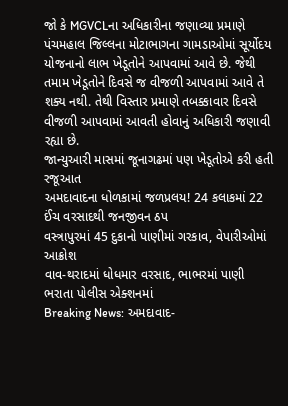જો કે MGVCLના અધિકારીના જણાવ્યા પ્રમાણે પંચમહાલ જિલ્લના મોટાભાગના ગામડાઓમાં સૂર્યોદય યોજનાનો લાભ ખેડૂતોને આપવામાં આવે છે. જેથી તમામ ખેડૂતોને દિવસે જ વીજળી આપવામાં આવે તે શક્ય નથી. તેથી વિસ્તાર પ્રમાણે તબક્કાવાર દિવસે વીજળી આપવામાં આવતી હોવાનું અધિકારી જણાવી રહ્યા છે.
જાન્યુઆરી માસમાં જૂનાગઢમાં પણ ખેડૂતોએ કરી હતી રજૂઆત
અમદાવાદના ધોળકામાં જળપ્રલય! 24 કલાકમાં 22 ઈંચ વરસાદથી જનજીવન ઠપ
વસ્ત્રાપુરમાં 45 દુકાનો પાણીમાં ગરકાવ, વેપારીઓમાં આક્રોશ
વાવ-થરાદમાં ધોધમાર વરસાદ, ભાભરમાં પાણી ભરાતા પોલીસ એક્શનમાં
Breaking News: અમદાવાદ-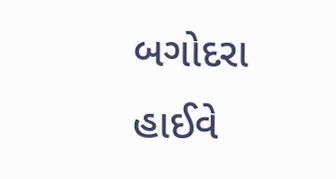બગોદરા હાઈવે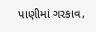પાણીમાં ગરકાવ,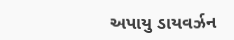અપાયુ ડાયવર્ઝન